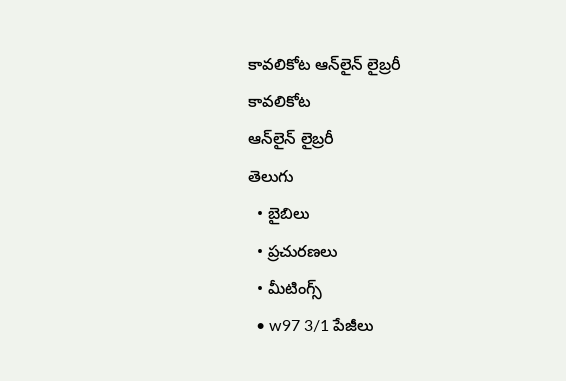కావలికోట ఆన్‌లైన్‌ లైబ్రరీ
కావలికోట
ఆన్‌లైన్‌ లైబ్రరీ
తెలుగు
  • బైబిలు
  • ప్రచురణలు
  • మీటింగ్స్‌
  • w97 3/1 పేజీలు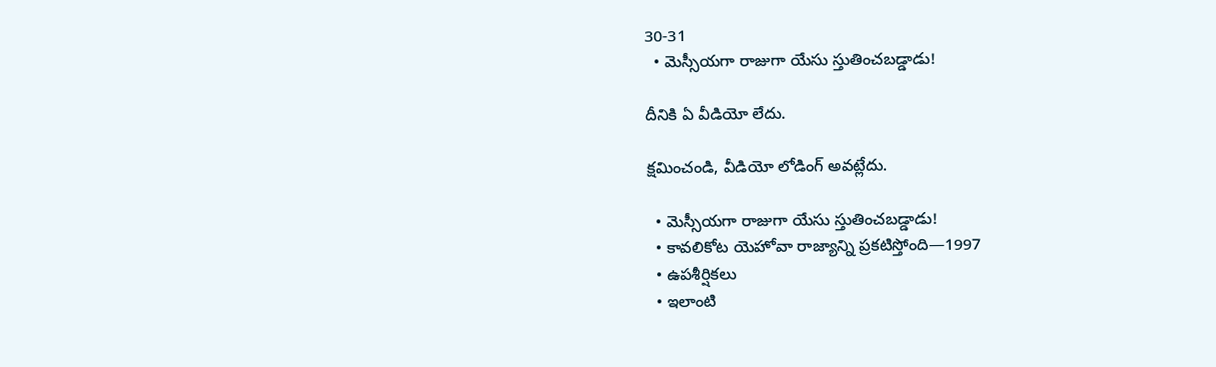30-31
  • మెస్సీయగా రాజుగా యేసు స్తుతించబడ్డాడు!

దీనికి ఏ వీడియో లేదు.

క్షమించండి, వీడియో లోడింగ్‌ అవట్లేదు.

  • మెస్సీయగా రాజుగా యేసు స్తుతించబడ్డాడు!
  • కావలికోట యెహోవా రాజ్యాన్ని ప్రకటిస్తోంది—1997
  • ఉపశీర్షికలు
  • ఇలాంటి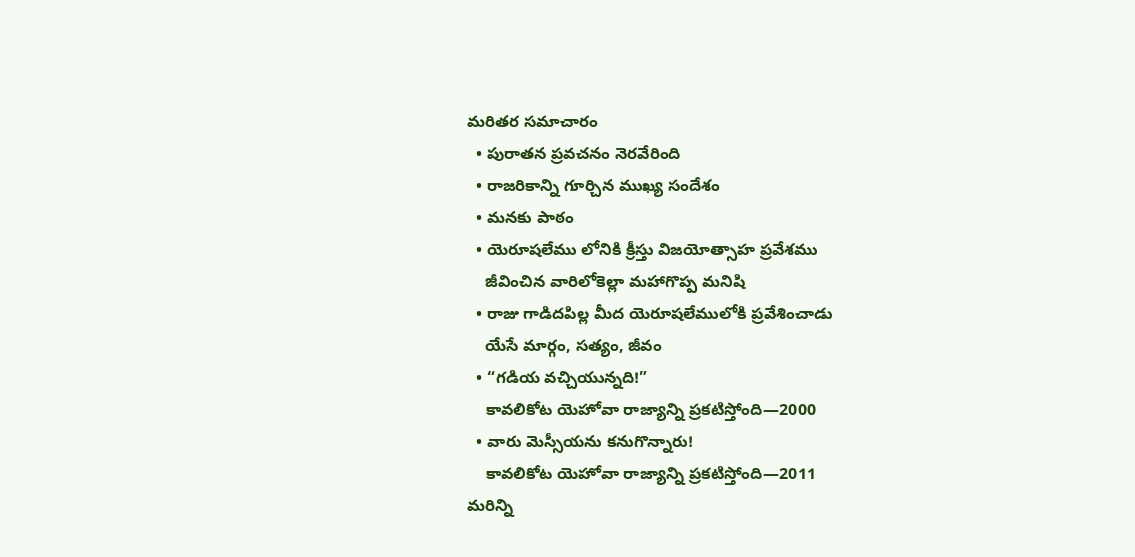మరితర సమాచారం
  • పురాతన ప్రవచనం నెరవేరింది
  • రాజరికాన్ని గూర్చిన ముఖ్య సందేశం
  • మనకు పాఠం
  • యెరూషలేము లోనికి క్రీస్తు విజయోత్సాహ ప్రవేశము
    జీవించిన వారిలోకెల్లా మహాగొప్ప మనిషి
  • రాజు గాడిదపిల్ల మీద యెరూషలేములోకి ప్రవేశించాడు
    యేసే మార్గం, సత్యం, జీవం
  • “గడియ వచ్చియున్నది!”
    కావలికోట యెహోవా రాజ్యాన్ని ప్రకటిస్తోంది—2000
  • వారు మెస్సీయను కనుగొన్నారు!
    కావలికోట యెహోవా రాజ్యాన్ని ప్రకటిస్తోంది—2011
మరిన్ని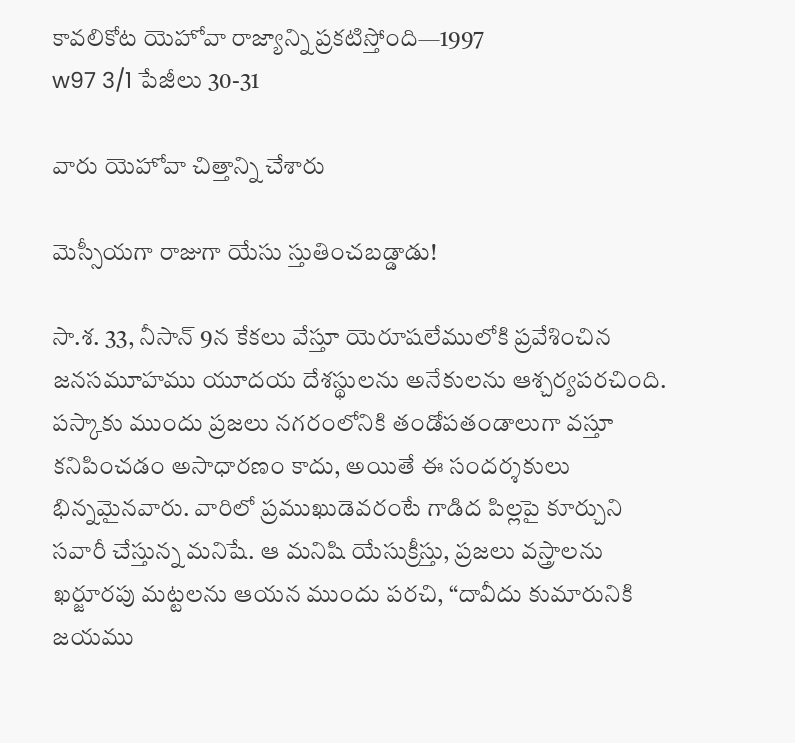కావలికోట యెహోవా రాజ్యాన్ని ప్రకటిస్తోంది—1997
w97 3/1 పేజీలు 30-31

వారు యెహోవా చిత్తాన్ని చేశారు

మెస్సీయగా రాజుగా యేసు స్తుతించబడ్డాడు!

సా.శ. 33, నీసాన్‌ 9న కేకలు వేస్తూ యెరూషలేములోకి ప్రవేశించిన జనసమూహము యూదయ దేశస్థులను అనేకులను ఆశ్చర్యపరచింది. పస్కాకు ముందు ప్రజలు నగరంలోనికి తండోపతండాలుగా వస్తూ కనిపించడం అసాధారణం కాదు, అయితే ఈ సందర్శకులు భిన్నమైనవారు. వారిలో ప్రముఖుడెవరంటే గాడిద పిల్లపై కూర్చుని సవారీ చేస్తున్న మనిషే. ఆ మనిషి యేసుక్రీస్తు, ప్రజలు వస్త్రాలను ఖర్జూరపు మట్టలను ఆయన ముందు పరచి, “దావీదు కుమారునికి జయము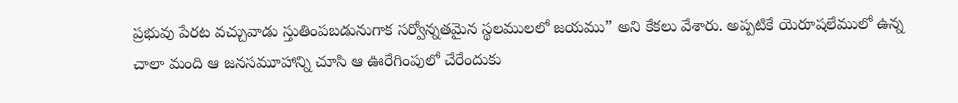ప్రభువు పేరట వచ్చువాడు స్తుతింపబడునుగాక సర్వోన్నతమైన స్థలములలో జయము” అని కేకలు వేశారు. అప్పటికే యెరూషలేములో ఉన్న చాలా మంది ఆ జనసమూహాన్ని చూసి ఆ ఊరేగింపులో చేరేందుకు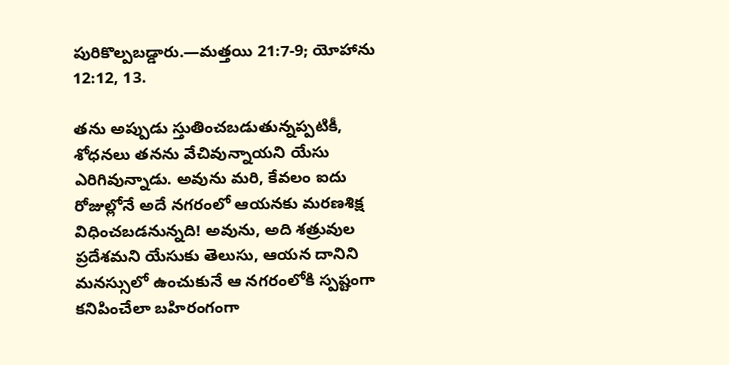పురికొల్పబడ్డారు.—మత్తయి 21:7-9; యోహాను 12:12, 13.

తను అప్పుడు స్తుతించబడుతున్నప్పటికీ, శోధనలు తనను వేచివున్నాయని యేసు ఎరిగివున్నాడు. అవును మరి, కేవలం ఐదు రోజుల్లోనే అదే నగరంలో ఆయనకు మరణశిక్ష విధించబడనున్నది! అవును, అది శత్రువుల ప్రదేశమని యేసుకు తెలుసు, ఆయన దానిని మనస్సులో ఉంచుకునే ఆ నగరంలోకి స్పష్టంగా కనిపించేలా బహిరంగంగా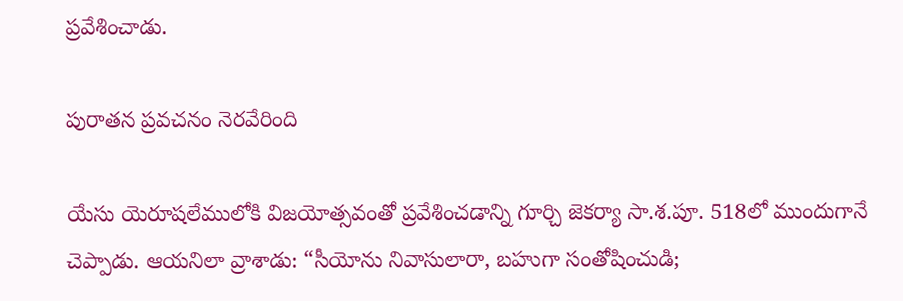ప్రవేశించాడు.

పురాతన ప్రవచనం నెరవేరింది

యేసు యెరూషలేములోకి విజయోత్సవంతో ప్రవేశించడాన్ని గూర్చి జెకర్యా సా.శ.పూ. 518లో ముందుగానే చెప్పాడు. ఆయనిలా వ్రాశాడు: “సీయోను నివాసులారా, బహుగా సంతోషించుడి;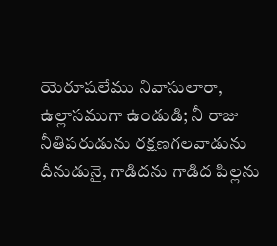యెరూషలేము నివాసులారా, ఉల్లాసముగా ఉండుడి; నీ రాజు నీతిపరుడును రక్షణగలవాడును దీనుడునై, గాడిదను గాడిద పిల్లను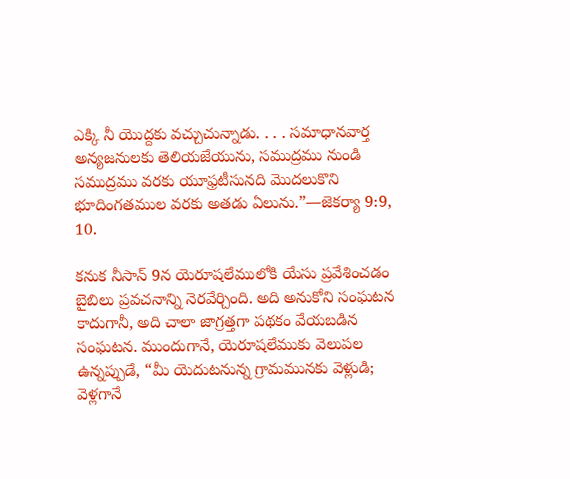ఎక్కి నీ యొద్దకు వచ్చుచున్నాడు. . . . సమాధానవార్త అన్యజనులకు తెలియజేయును, సముద్రము నుండి సముద్రము వరకు యూఫ్రటీసునది మొదలుకొని భూదింగతముల వరకు అతడు ఏలును.”—జెకర్యా 9:9, 10.

కనుక నీసాన్‌ 9న యెరూషలేములోకి యేసు ప్రవేశించడం బైబిలు ప్రవచనాన్ని నెరవేర్చింది. అది అనుకోని సంఘటన కాదుగానీ, అది చాలా జాగ్రత్తగా పథకం వేయబడిన సంఘటన. ముందుగానే, యెరూషలేముకు వెలుపల ఉన్నప్పుడే, “మీ యెదుటనున్న గ్రామమునకు వెళ్లుడి; వెళ్లగానే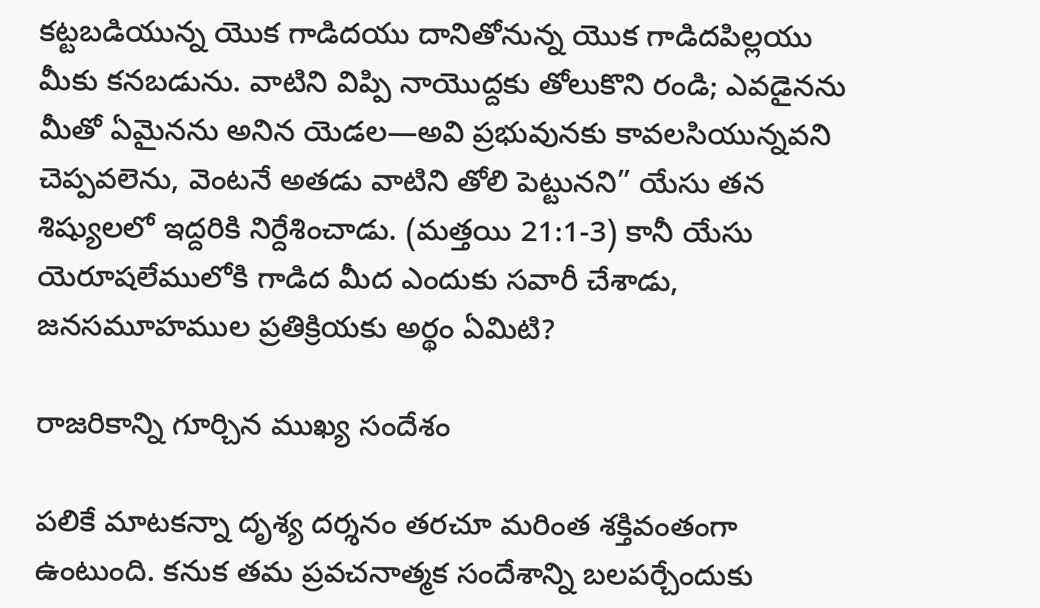కట్టబడియున్న యొక గాడిదయు దానితోనున్న యొక గాడిదపిల్లయు మీకు కనబడును. వాటిని విప్పి నాయొద్దకు తోలుకొని రండి; ఎవడైనను మీతో ఏమైనను అనిన యెడల—అవి ప్రభువునకు కావలసియున్నవని చెప్పవలెను, వెంటనే అతడు వాటిని తోలి పెట్టునని” యేసు తన శిష్యులలో ఇద్దరికి నిర్దేశించాడు. (మత్తయి 21:1-3) కానీ యేసు యెరూషలేములోకి గాడిద మీద ఎందుకు సవారీ చేశాడు, జనసమూహముల ప్రతిక్రియకు అర్థం ఏమిటి?

రాజరికాన్ని గూర్చిన ముఖ్య సందేశం

పలికే మాటకన్నా దృశ్య దర్శనం తరచూ మరింత శక్తివంతంగా ఉంటుంది. కనుక తమ ప్రవచనాత్మక సందేశాన్ని బలపర్చేందుకు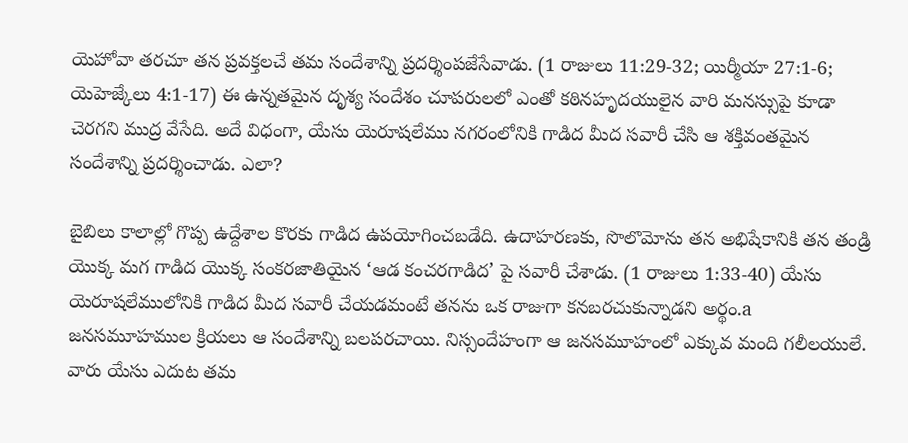యెహోవా తరచూ తన ప్రవక్తలచే తమ సందేశాన్ని ప్రదర్శింపజేసేవాడు. (1 రాజులు 11:29-32; యిర్మీయా 27:1-6; యెహెజ్కేలు 4:1-17) ఈ ఉన్నతమైన దృశ్య సందేశం చూపరులలో ఎంతో కఠినహృదయులైన వారి మనస్సుపై కూడా చెరగని ముద్ర వేసేది. అదే విధంగా, యేసు యెరూషలేము నగరంలోనికి గాడిద మీద సవారీ చేసి ఆ శక్తివంతమైన సందేశాన్ని ప్రదర్శించాడు. ఎలా?

బైబిలు కాలాల్లో గొప్ప ఉద్దేశాల కొరకు గాడిద ఉపయోగించబడేది. ఉదాహరణకు, సొలొమోను తన అభిషేకానికి తన తండ్రి యొక్క మగ గాడిద యొక్క సంకరజాతియైన ‘ఆడ కంచరగాడిద’ పై సవారీ చేశాడు. (1 రాజులు 1:33-40) యేసు యెరూషలేములోనికి గాడిద మీద సవారీ చేయడమంటే తనను ఒక రాజుగా కనబరచుకున్నాడని అర్థం.a జనసమూహముల క్రియలు ఆ సందేశాన్ని బలపరచాయి. నిస్సందేహంగా ఆ జనసమూహంలో ఎక్కువ మంది గలీలయులే. వారు యేసు ఎదుట తమ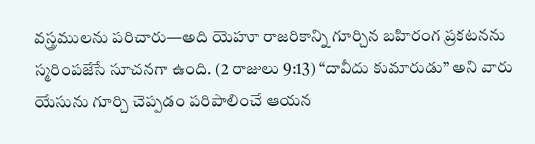వస్త్రములను పరిచారు—అది యెహూ రాజరికాన్ని గూర్చిన బహిరంగ ప్రకటనను స్మరింపజేసే సూచనగా ఉంది. (2 రాజులు 9:13) “దావీదు కుమారుడు” అని వారు యేసును గూర్చి చెప్పడం పరిపాలించే ఆయన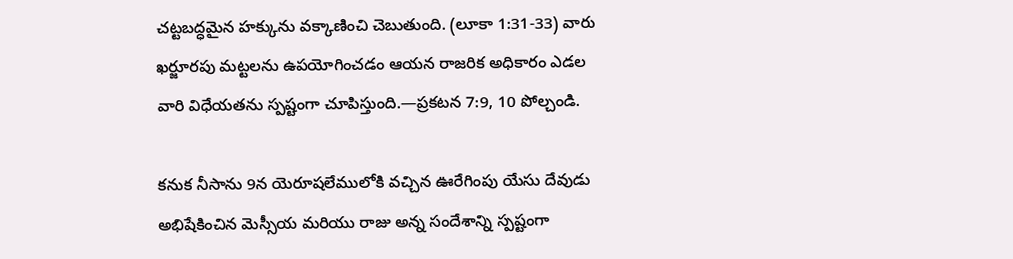చట్టబద్ధమైన హక్కును వక్కాణించి చెబుతుంది. (లూకా 1:31-33) వారు ఖర్జూరపు మట్టలను ఉపయోగించడం ఆయన రాజరిక అధికారం ఎడల వారి విధేయతను స్పష్టంగా చూపిస్తుంది.—ప్రకటన 7:9, 10 పోల్చండి.

కనుక నీసాను 9న యెరూషలేములోకి వచ్చిన ఊరేగింపు యేసు దేవుడు అభిషేకించిన మెస్సీయ మరియు రాజు అన్న సందేశాన్ని స్పష్టంగా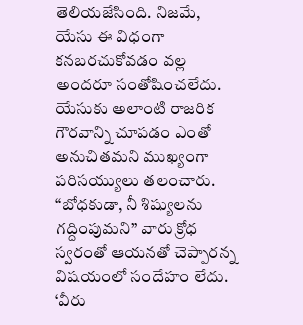తెలియజేసింది. నిజమే, యేసు ఈ విధంగా కనబరచుకోవడం వల్ల అందరూ సంతోషించలేదు. యేసుకు అలాంటి రాజరిక గౌరవాన్ని చూపడం ఎంతో అనుచితమని ముఖ్యంగా పరిసయ్యులు తలంచారు. “బోధకుడా, నీ శిష్యులను గద్దింపుమని” వారు క్రోధ స్వరంతో ఆయనతో చెప్పారన్న విషయంలో సందేహం లేదు. ‘వీరు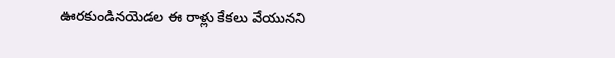ఊరకుండినయెడల ఈ రాళ్లు కేకలు వేయునని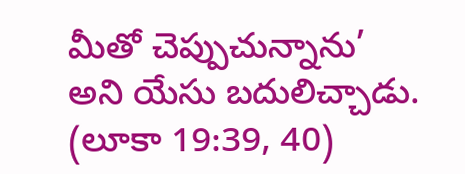మీతో చెప్పుచున్నాను’ అని యేసు బదులిచ్చాడు. (లూకా 19:39, 40)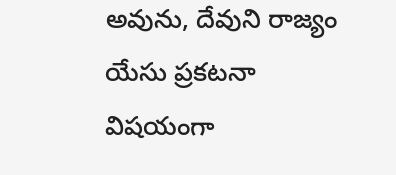అవును, దేవుని రాజ్యం యేసు ప్రకటనా విషయంగా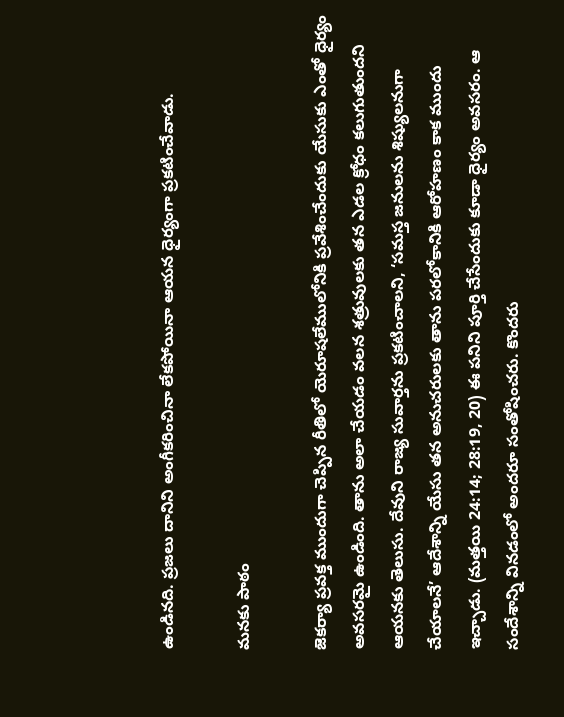ఉండినది. ప్రజలు దానిని అంగీకరించినా లేకపోయినా ఆయన ధైర్యంగా ప్రకటించేవాడు.

మనకు పాఠం

జెకర్యా ప్రవక్త ముందుగా చెప్పిన రీతిలో యెరూషలేములోనికి ప్రవేశించేందుకు యేసుకు ఎంతో ధైర్యం అవసరమై ఉండింది. తాను అలా చేయడం వలన శత్రువులకు తన ఎడల క్రోధం కలుగుతుందని ఆయనకు తెలుసు. దేవుని రాజ్య సువార్తను ప్రకటించాలని, ‘సమస్త జనులను శిష్యులనుగా చేయాలనే’ ఆదేశాన్ని యేసు తన అనుచరులకు తాను పరలోకానికి ఆరోహణం కాక ముందు ఇచ్చాడు. (మత్తయి 24:14; 28:19, 20) ఈ పనిని పూర్తి చేసేందుకు కూడా ధైర్యం అవసరం. ఆ సందేశాన్ని వినడంలో అందరూ సంతోషించరు. కొందరు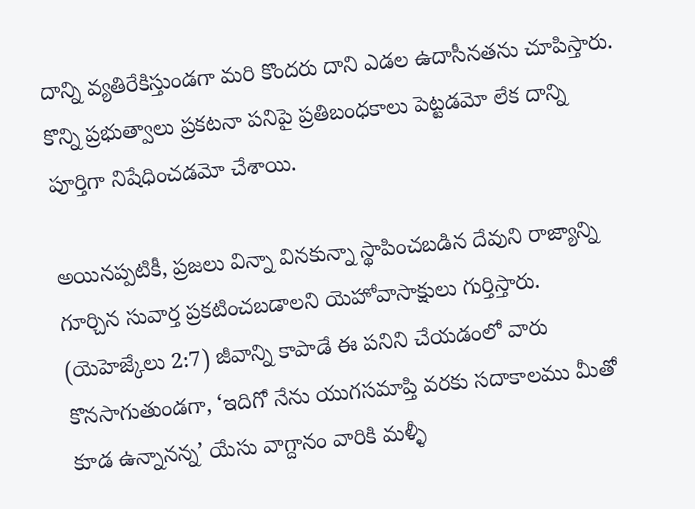దాన్ని వ్యతిరేకిస్తుండగా మరి కొందరు దాని ఎడల ఉదాసీనతను చూపిస్తారు. కొన్ని ప్రభుత్వాలు ప్రకటనా పనిపై ప్రతిబంధకాలు పెట్టడమో లేక దాన్ని పూర్తిగా నిషేధించడమో చేశాయి.

అయినప్పటికీ, ప్రజలు విన్నా వినకున్నా స్థాపించబడిన దేవుని రాజ్యాన్ని గూర్చిన సువార్త ప్రకటించబడాలని యెహోవాసాక్షులు గుర్తిస్తారు. (యెహెజ్కేలు 2:7) జీవాన్ని కాపాడే ఈ పనిని చేయడంలో వారు కొనసాగుతుండగా, ‘ఇదిగో నేను యుగసమాప్తి వరకు సదాకాలము మీతో కూడ ఉన్నానన్న’ యేసు వాగ్దానం వారికి మళ్ళీ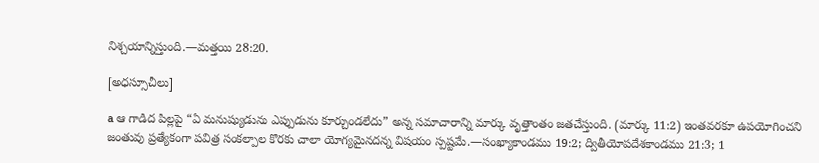నిశ్చయాన్నిస్తుంది.—మత్తయి 28:20.

[అధస్సూచీలు]

a ఆ గాడిద పిల్లపై “ఏ మనుష్యుడును ఎప్పుడును కూర్చుండలేదు” అన్న సమాచారాన్ని మార్కు వృత్తాంతం జతచేస్తుంది. (మార్కు 11:2) ఇంతవరకూ ఉపయోగించని జంతువు ప్రత్యేకంగా పవిత్ర సంకల్పాల కొరకు చాలా యోగ్యమైనదన్న విషయం స్పష్టమే.—సంఖ్యాకాండము 19:2; ద్వితీయోపదేశకాండము 21:3; 1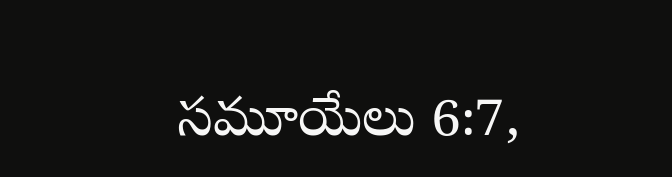సమూయేలు 6:7,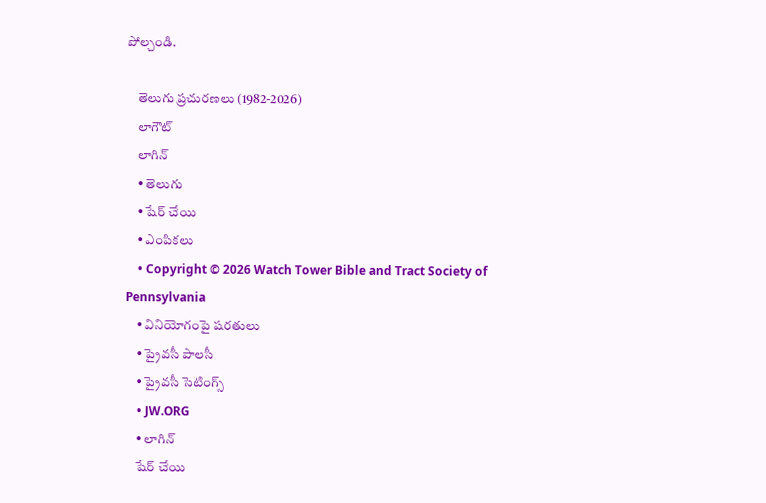పోల్చండి.

    తెలుగు ప్రచురణలు (1982-2026)
    లాగౌట్‌
    లాగిన్‌
    • తెలుగు
    • షేర్ చేయి
    • ఎంపికలు
    • Copyright © 2026 Watch Tower Bible and Tract Society of Pennsylvania
    • వినియోగంపై షరతులు
    • ప్రైవసీ పాలసీ
    • ప్రైవసీ సెటింగ్స్‌
    • JW.ORG
    • లాగిన్‌
    షేర్‌ చేయి